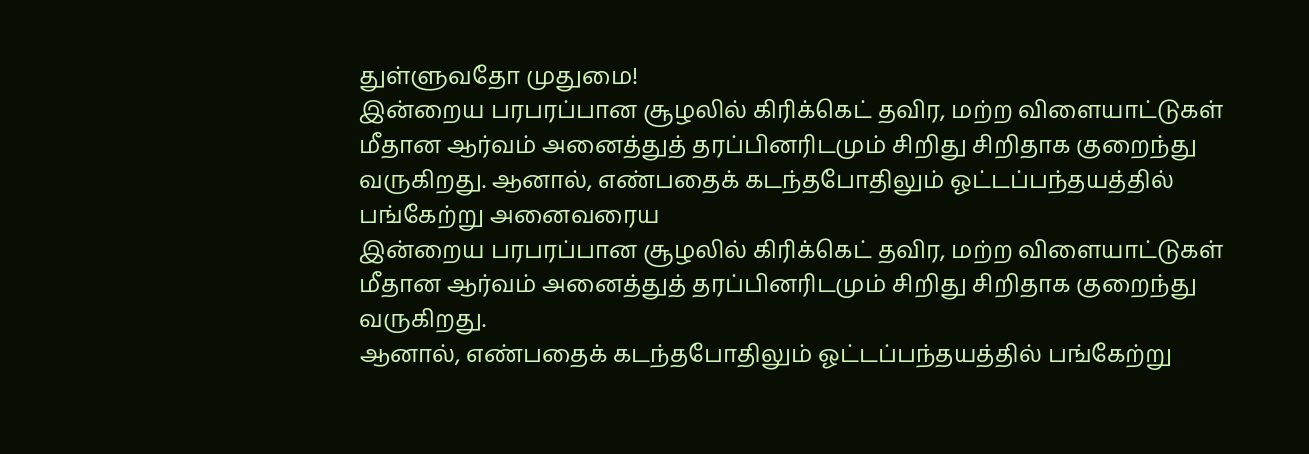துள்ளுவதோ முதுமை!
இன்றைய பரபரப்பான சூழலில் கிரிக்கெட் தவிர, மற்ற விளையாட்டுகள் மீதான ஆர்வம் அனைத்துத் தரப்பினரிடமும் சிறிது சிறிதாக குறைந்து வருகிறது. ஆனால், எண்பதைக் கடந்தபோதிலும் ஓட்டப்பந்தயத்தில் பங்கேற்று அனைவரைய
இன்றைய பரபரப்பான சூழலில் கிரிக்கெட் தவிர, மற்ற விளையாட்டுகள் மீதான ஆர்வம் அனைத்துத் தரப்பினரிடமும் சிறிது சிறிதாக குறைந்து வருகிறது.
ஆனால், எண்பதைக் கடந்தபோதிலும் ஓட்டப்பந்தயத்தில் பங்கேற்று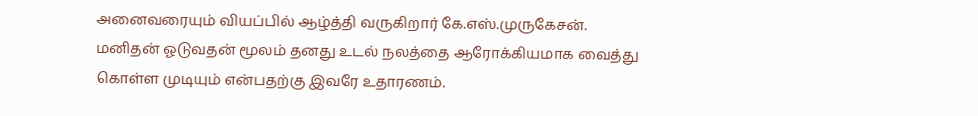அனைவரையும் வியப்பில் ஆழ்த்தி வருகிறார் கே.எஸ்.முருகேசன்.
மனிதன் ஓடுவதன் மூலம் தனது உடல் நலத்தை ஆரோக்கியமாக வைத்து கொள்ள முடியும் என்பதற்கு இவரே உதாரணம்.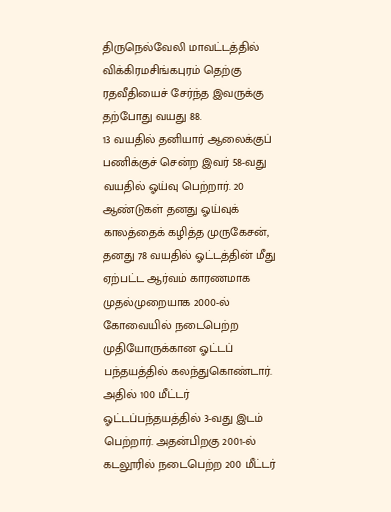திருநெல்வேலி மாவட்டத்தில் விக்கிரமசிங்கபுரம் தெற்கு ரதவீதியைச் சேர்ந்த இவருக்கு தற்போது வயது 88.
13 வயதில் தனியார் ஆலைக்குப் பணிக்குச் சென்ற இவர் 58-வது வயதில் ஓய்வு பெற்றார். 20 ஆண்டுகள் தனது ஓய்வுக் காலத்தைக் கழித்த முருகேசன், தனது 78 வயதில் ஓட்டத்தின் மீது ஏற்பட்ட ஆர்வம் காரணமாக முதல்முறையாக 2000-ல் கோவையில் நடைபெற்ற முதியோருக்கான ஓட்டப் பந்தயத்தில் கலந்துகொண்டார்.
அதில் 100 மீட்டர் ஓட்டப்பந்தயத்தில் 3-வது இடம் பெற்றார். அதன்பிறகு 2001-ல் கடலூரில் நடைபெற்ற 200 மீட்டர்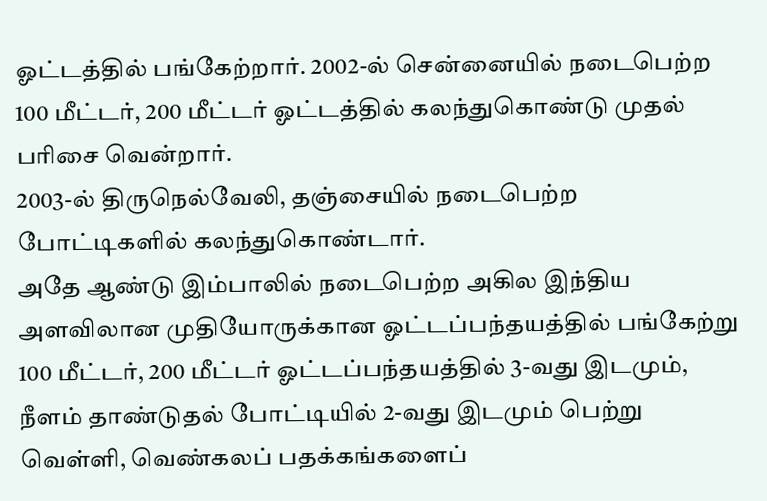ஓட்டத்தில் பங்கேற்றார். 2002-ல் சென்னையில் நடைபெற்ற 100 மீட்டர், 200 மீட்டர் ஓட்டத்தில் கலந்துகொண்டு முதல் பரிசை வென்றார்.
2003-ல் திருநெல்வேலி, தஞ்சையில் நடைபெற்ற போட்டிகளில் கலந்துகொண்டார்.
அதே ஆண்டு இம்பாலில் நடைபெற்ற அகில இந்திய அளவிலான முதியோருக்கான ஓட்டப்பந்தயத்தில் பங்கேற்று 100 மீட்டர், 200 மீட்டர் ஓட்டப்பந்தயத்தில் 3-வது இடமும், நீளம் தாண்டுதல் போட்டியில் 2-வது இடமும் பெற்று வெள்ளி, வெண்கலப் பதக்கங்களைப்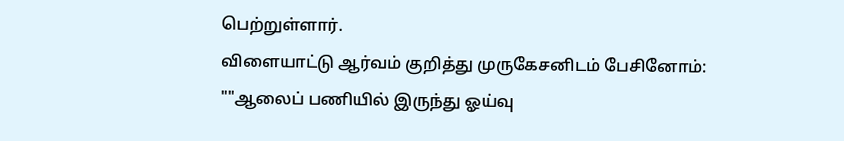பெற்றுள்ளார்.
விளையாட்டு ஆர்வம் குறித்து முருகேசனிடம் பேசினோம்:
""ஆலைப் பணியில் இருந்து ஓய்வு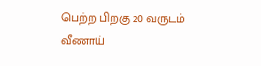பெற்ற பிறகு 20 வருடம் வீணாய்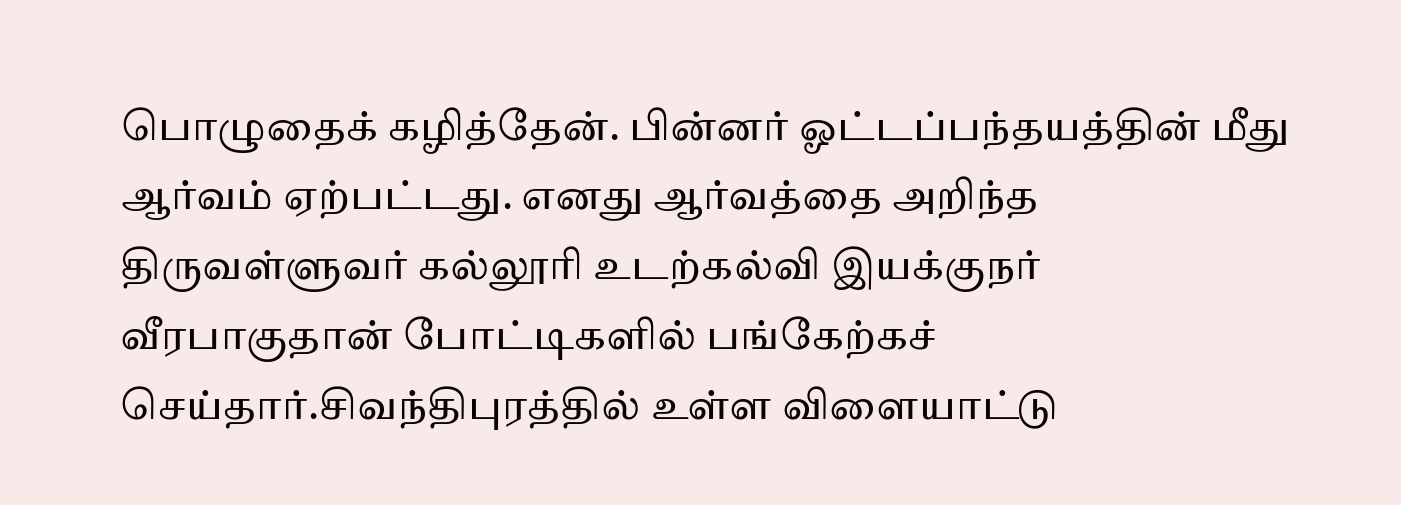பொழுதைக் கழித்தேன். பின்னர் ஓட்டப்பந்தயத்தின் மீது ஆர்வம் ஏற்பட்டது. எனது ஆர்வத்தை அறிந்த திருவள்ளுவர் கல்லூரி உடற்கல்வி இயக்குநர் வீரபாகுதான் போட்டிகளில் பங்கேற்கச் செய்தார்.சிவந்திபுரத்தில் உள்ள விளையாட்டு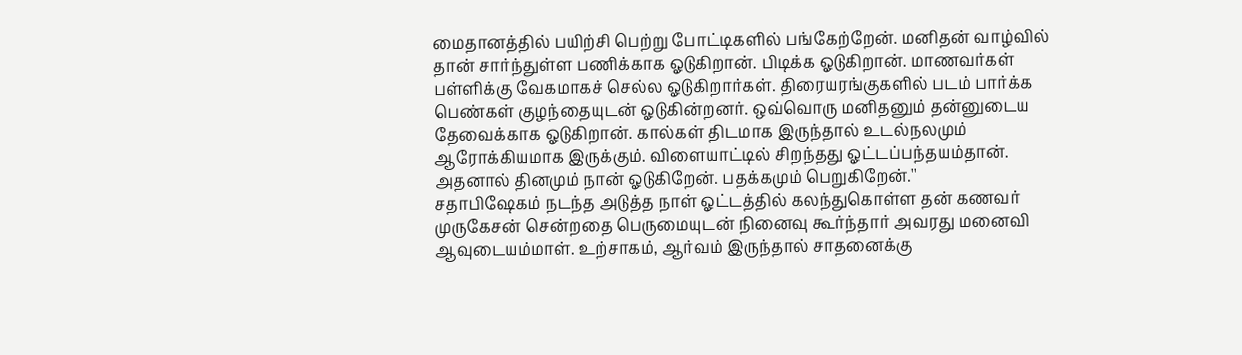மைதானத்தில் பயிற்சி பெற்று போட்டிகளில் பங்கேற்றேன். மனிதன் வாழ்வில் தான் சார்ந்துள்ள பணிக்காக ஓடுகிறான். பிடிக்க ஓடுகிறான். மாணவர்கள் பள்ளிக்கு வேகமாகச் செல்ல ஓடுகிறார்கள். திரையரங்குகளில் படம் பார்க்க பெண்கள் குழந்தையுடன் ஓடுகின்றனர். ஒவ்வொரு மனிதனும் தன்னுடைய தேவைக்காக ஓடுகிறான். கால்கள் திடமாக இருந்தால் உடல்நலமும் ஆரோக்கியமாக இருக்கும். விளையாட்டில் சிறந்தது ஓட்டப்பந்தயம்தான். அதனால் தினமும் நான் ஓடுகிறேன். பதக்கமும் பெறுகிறேன்.''
சதாபிஷேகம் நடந்த அடுத்த நாள் ஓட்டத்தில் கலந்துகொள்ள தன் கணவர் முருகேசன் சென்றதை பெருமையுடன் நினைவு கூர்ந்தார் அவரது மனைவி ஆவுடையம்மாள். உற்சாகம், ஆர்வம் இருந்தால் சாதனைக்கு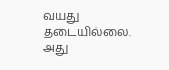வயது தடையில்லை. அது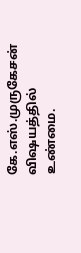கே.எஸ்.முருகேசன் விஷயத்தில் உண்மை.